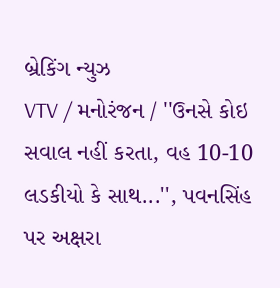બ્રેકિંગ ન્યુઝ
VTV / મનોરંજન / ''ઉનસે કોઇ સવાલ નહીં કરતા, વહ 10-10 લડકીયો કે સાથ...'', પવનસિંહ પર અક્ષરા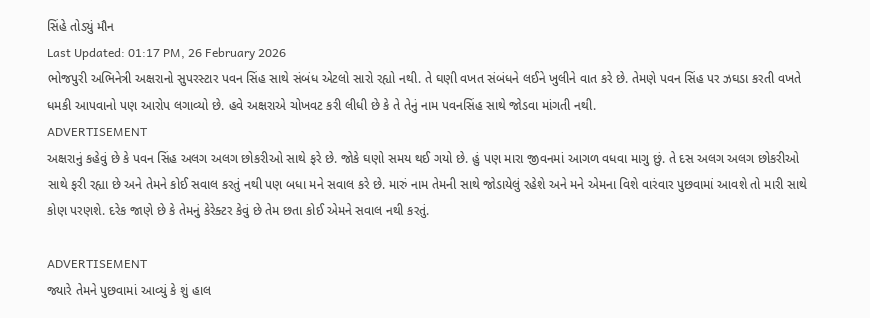સિંહે તોડ્યું મૌન
Last Updated: 01:17 PM, 26 February 2026
ભોજપુરી અભિનેત્રી અક્ષરાનો સુપરસ્ટાર પવન સિંહ સાથે સંબંધ એટલો સારો રહ્યો નથી. તે ઘણી વખત સંબંધને લઈને ખુલીને વાત કરે છે. તેમણે પવન સિંહ પર ઝઘડા કરતી વખતે ધમકી આપવાનો પણ આરોપ લગાવ્યો છે. હવે અક્ષરાએ ચોખવટ કરી લીધી છે કે તે તેનું નામ પવનસિંહ સાથે જોડવા માંગતી નથી.
ADVERTISEMENT
અક્ષરાનું કહેવું છે કે પવન સિંહ અલગ અલગ છોકરીઓ સાથે ફરે છે. જોકે ઘણો સમય થઈ ગયો છે. હું પણ મારા જીવનમાં આગળ વધવા માગુ છું. તે દસ અલગ અલગ છોકરીઓ સાથે ફરી રહ્યા છે અને તેમને કોઈ સવાલ કરતું નથી પણ બધા મને સવાલ કરે છે. મારું નામ તેમની સાથે જોડાયેલું રહેશે અને મને એમના વિશે વારંવાર પુછવામાં આવશે તો મારી સાથે કોણ પરણશે. દરેક જાણે છે કે તેમનું કેરેક્ટર કેવું છે તેમ છતા કોઈ એમને સવાલ નથી કરતું.

ADVERTISEMENT
જ્યારે તેમને પુછવામાં આવ્યું કે શું હાલ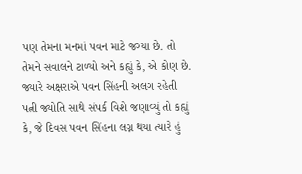પણ તેમના મનમાં પવન માટે જગ્યા છે. તો તેમને સવાલને ટાળ્યો અને કહ્યું કે, એ કોણ છે. જ્યારે અક્ષરાએ પવન સિંહની અલગ રહેતી પત્ની જ્યોતિ સાથે સંપર્ક વિશે જણાવ્યું તો કહ્યું કે, જે દિવસ પવન સિંહના લગ્ન થયા ત્યારે હું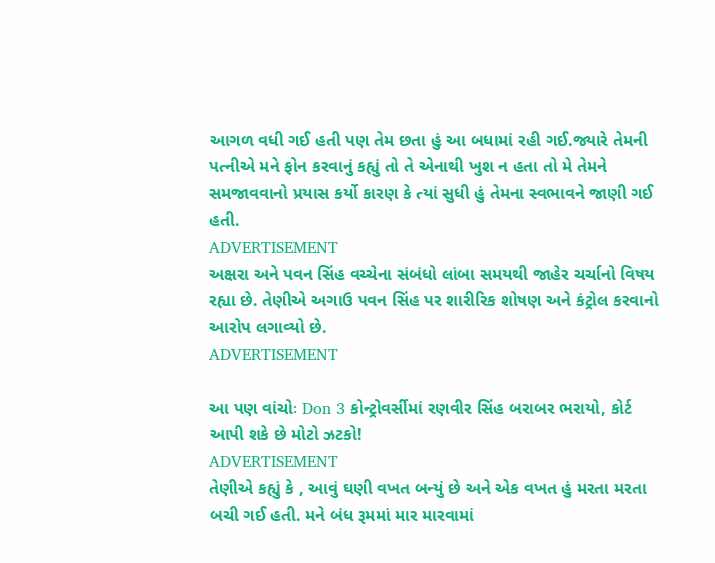આગળ વધી ગઈ હતી પણ તેમ છતા હું આ બધામાં રહી ગઈ.જ્યારે તેમની પત્નીએ મને ફોન કરવાનું કહ્યું તો તે એનાથી ખુશ ન હતા તો મે તેમને સમજાવવાનો પ્રયાસ કર્યો કારણ કે ત્યાં સુધી હું તેમના સ્વભાવને જાણી ગઈ હતી.
ADVERTISEMENT
અક્ષરા અને પવન સિંહ વચ્ચેના સંબંધો લાંબા સમયથી જાહેર ચર્ચાનો વિષય રહ્યા છે. તેણીએ અગાઉ પવન સિંહ પર શારીરિક શોષણ અને કંટ્રોલ કરવાનો આરોપ લગાવ્યો છે.
ADVERTISEMENT

આ પણ વાંચોઃ Don 3 કોન્ટ્રોવર્સીમાં રણવીર સિંહ બરાબર ભરાયો, કોર્ટ આપી શકે છે મોટો ઝટકો!
ADVERTISEMENT
તેણીએ કહ્યું કે , આવું ઘણી વખત બન્યું છે અને એક વખત હું મરતા મરતા બચી ગઈ હતી. મને બંધ રૂમમાં માર મારવામાં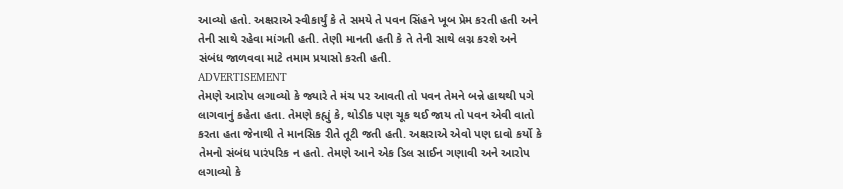આવ્યો હતો. અક્ષરાએ સ્વીકાર્યું કે તે સમયે તે પવન સિંહને ખૂબ પ્રેમ કરતી હતી અને તેની સાથે રહેવા માંગતી હતી. તેણી માનતી હતી કે તે તેની સાથે લગ્ન કરશે અને સંબંધ જાળવવા માટે તમામ પ્રયાસો કરતી હતી.
ADVERTISEMENT
તેમણે આરોપ લગાવ્યો કે જ્યારે તે મંચ પર આવતી તો પવન તેમને બન્ને હાથથી પગે લાગવાનું કહેતા હતા. તેમણે કહ્યું કે, થોડીક પણ ચૂક થઈ જાય તો પવન એવી વાતો કરતા હતા જેનાથી તે માનસિક રીતે તૂટી જતી હતી. અક્ષરાએ એવો પણ દાવો કર્યો કે તેમનો સંબંધ પારંપરિક ન હતો. તેમણે આને એક ડિલ સાઈન ગણાવી અને આરોપ લગાવ્યો કે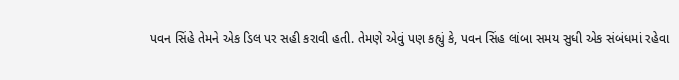પવન સિંહે તેમને એક ડિલ પર સહી કરાવી હતી. તેમણે એવું પણ કહ્યું કે, પવન સિંહ લાંબા સમય સુધી એક સંબંધમાં રહેવા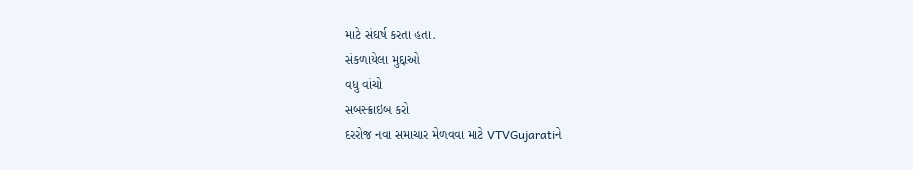માટે સંઘર્ષ કરતા હતા.
સંકળાયેલા મુદ્દાઓ
વધુ વાંચો
સબસ્ક્રાઇબ કરો
દરરોજ નવા સમાચાર મેળવવા માટે VTVGujaratiને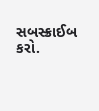સબસ્ક્રાઈબ કરો.